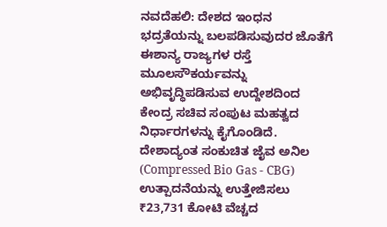ನವದೆಹಲಿ: ದೇಶದ ಇಂಧನ ಭದ್ರತೆಯನ್ನು ಬಲಪಡಿಸುವುದರ ಜೊತೆಗೆ ಈಶಾನ್ಯ ರಾಜ್ಯಗಳ ರಸ್ತೆ ಮೂಲಸೌಕರ್ಯವನ್ನು ಅಭಿವೃದ್ಧಿಪಡಿಸುವ ಉದ್ದೇಶದಿಂದ ಕೇಂದ್ರ ಸಚಿವ ಸಂಪುಟ ಮಹತ್ವದ ನಿರ್ಧಾರಗಳನ್ನು ಕೈಗೊಂಡಿದೆ.
ದೇಶಾದ್ಯಂತ ಸಂಕುಚಿತ ಜೈವ ಅನಿಲ (Compressed Bio Gas - CBG) ಉತ್ಪಾದನೆಯನ್ನು ಉತ್ತೇಜಿಸಲು ₹23,731 ಕೋಟಿ ವೆಚ್ಚದ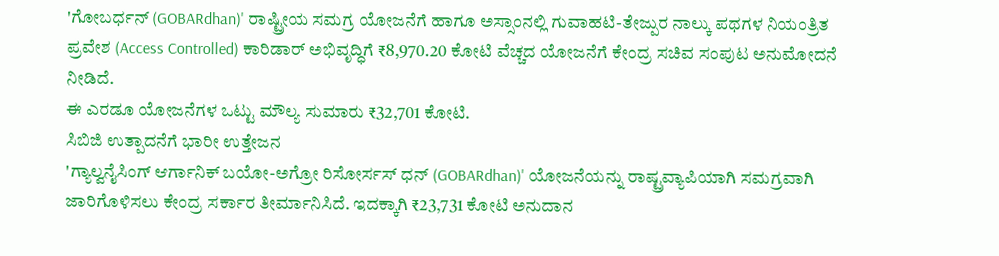'ಗೋಬರ್ಧನ್ (GOBARdhan)' ರಾಷ್ಟ್ರೀಯ ಸಮಗ್ರ ಯೋಜನೆಗೆ ಹಾಗೂ ಅಸ್ಸಾಂನಲ್ಲಿ ಗುವಾಹಟಿ-ತೇಜ್ಪುರ ನಾಲ್ಕು ಪಥಗಳ ನಿಯಂತ್ರಿತ ಪ್ರವೇಶ (Access Controlled) ಕಾರಿಡಾರ್ ಅಭಿವೃದ್ಧಿಗೆ ₹8,970.20 ಕೋಟಿ ವೆಚ್ಚದ ಯೋಜನೆಗೆ ಕೇಂದ್ರ ಸಚಿವ ಸಂಪುಟ ಅನುಮೋದನೆ ನೀಡಿದೆ.
ಈ ಎರಡೂ ಯೋಜನೆಗಳ ಒಟ್ಟು ಮೌಲ್ಯ ಸುಮಾರು ₹32,701 ಕೋಟಿ.
ಸಿಬಿಜಿ ಉತ್ಪಾದನೆಗೆ ಭಾರೀ ಉತ್ತೇಜನ
'ಗ್ಯಾಲ್ವನೈಸಿಂಗ್ ಆರ್ಗಾನಿಕ್ ಬಯೋ-ಅಗ್ರೋ ರಿಸೋರ್ಸಸ್ ಧನ್ (GOBARdhan)' ಯೋಜನೆಯನ್ನು ರಾಷ್ಟ್ರವ್ಯಾಪಿಯಾಗಿ ಸಮಗ್ರವಾಗಿ ಜಾರಿಗೊಳಿಸಲು ಕೇಂದ್ರ ಸರ್ಕಾರ ತೀರ್ಮಾನಿಸಿದೆ. ಇದಕ್ಕಾಗಿ ₹23,731 ಕೋಟಿ ಅನುದಾನ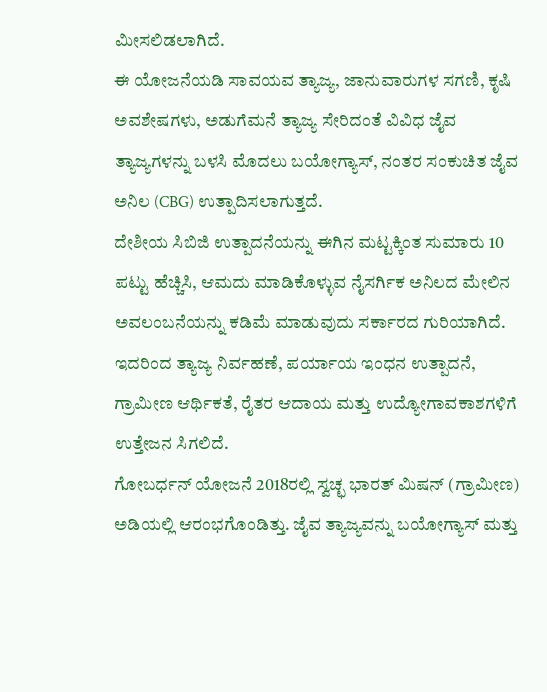ಮೀಸಲಿಡಲಾಗಿದೆ.
ಈ ಯೋಜನೆಯಡಿ ಸಾವಯವ ತ್ಯಾಜ್ಯ, ಜಾನುವಾರುಗಳ ಸಗಣಿ, ಕೃಷಿ ಅವಶೇಷಗಳು, ಅಡುಗೆಮನೆ ತ್ಯಾಜ್ಯ ಸೇರಿದಂತೆ ವಿವಿಧ ಜೈವ ತ್ಯಾಜ್ಯಗಳನ್ನು ಬಳಸಿ ಮೊದಲು ಬಯೋಗ್ಯಾಸ್, ನಂತರ ಸಂಕುಚಿತ ಜೈವ ಅನಿಲ (CBG) ಉತ್ಪಾದಿಸಲಾಗುತ್ತದೆ.
ದೇಶೀಯ ಸಿಬಿಜಿ ಉತ್ಪಾದನೆಯನ್ನು ಈಗಿನ ಮಟ್ಟಕ್ಕಿಂತ ಸುಮಾರು 10 ಪಟ್ಟು ಹೆಚ್ಚಿಸಿ, ಆಮದು ಮಾಡಿಕೊಳ್ಳುವ ನೈಸರ್ಗಿಕ ಅನಿಲದ ಮೇಲಿನ ಅವಲಂಬನೆಯನ್ನು ಕಡಿಮೆ ಮಾಡುವುದು ಸರ್ಕಾರದ ಗುರಿಯಾಗಿದೆ.
ಇದರಿಂದ ತ್ಯಾಜ್ಯ ನಿರ್ವಹಣೆ, ಪರ್ಯಾಯ ಇಂಧನ ಉತ್ಪಾದನೆ, ಗ್ರಾಮೀಣ ಆರ್ಥಿಕತೆ, ರೈತರ ಆದಾಯ ಮತ್ತು ಉದ್ಯೋಗಾವಕಾಶಗಳಿಗೆ ಉತ್ತೇಜನ ಸಿಗಲಿದೆ.
ಗೋಬರ್ಧನ್ ಯೋಜನೆ 2018ರಲ್ಲಿ ಸ್ವಚ್ಛ ಭಾರತ್ ಮಿಷನ್ (ಗ್ರಾಮೀಣ) ಅಡಿಯಲ್ಲಿ ಆರಂಭಗೊಂಡಿತ್ತು. ಜೈವ ತ್ಯಾಜ್ಯವನ್ನು ಬಯೋಗ್ಯಾಸ್ ಮತ್ತು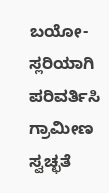ಬಯೋ-ಸ್ಲರಿಯಾಗಿ ಪರಿವರ್ತಿಸಿ ಗ್ರಾಮೀಣ ಸ್ವಚ್ಛತೆ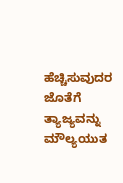ಹೆಚ್ಚಿಸುವುದರ ಜೊತೆಗೆ ತ್ಯಾಜ್ಯವನ್ನು ಮೌಲ್ಯಯುತ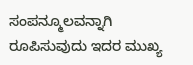ಸಂಪನ್ಮೂಲವನ್ನಾಗಿ ರೂಪಿಸುವುದು ಇದರ ಮುಖ್ಯ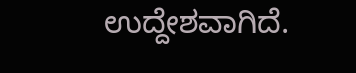ಉದ್ದೇಶವಾಗಿದೆ.